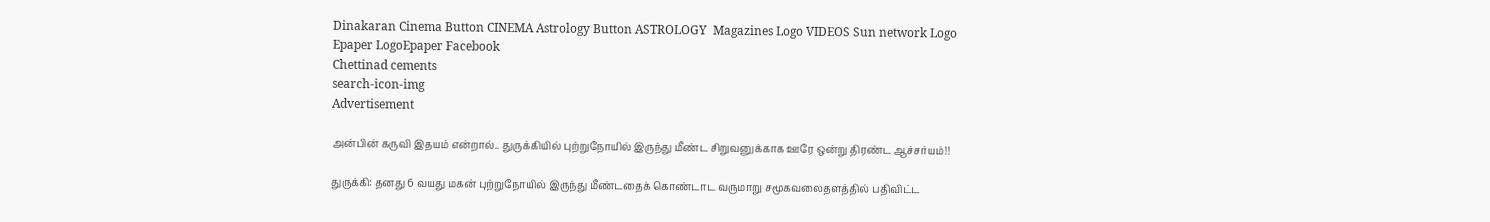Dinakaran Cinema Button CINEMA Astrology Button ASTROLOGY  Magazines Logo VIDEOS Sun network Logo Epaper LogoEpaper Facebook
Chettinad cements
search-icon-img
Advertisement

அன்பின் கருவி இதயம் என்றால்.. துருக்கியில் புற்றுநோயில் இருந்து மீண்ட சிறுவனுக்காக ஊரே ஒன்று திரண்ட ஆச்சர்யம்!!

துருக்கி: தனது 6 வயது மகன் புற்றுநோயில் இருந்து மீண்டதைக் கொண்டாட வருமாறு சமூகவலைதளத்தில் பதிவிட்ட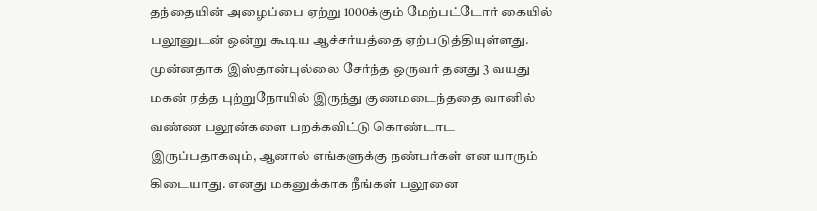தந்தையின் அழைப்பை ஏற்று 1000க்கும் மேற்பட்டோர் கையில் பலூனுடன் ஒன்று கூடிய ஆச்சர்யத்தை ஏற்படுத்தியுள்ளது. முன்னதாக இஸ்தான்புல்லை சேர்ந்த ஒருவர் தனது 3 வயது மகன் ரத்த புற்றுநோயில் இருந்து குணமடைந்ததை வானில் வண்ண பலூன்களை பறக்கவிட்டு கொண்டாட இருப்பதாகவும், ஆனால் எங்களுக்கு நண்பர்கள் என யாரும் கிடையாது. எனது மகனுக்காக நீங்கள் பலூனை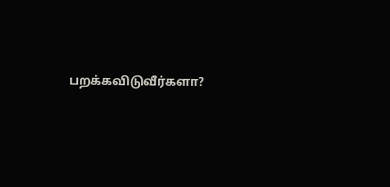பறக்கவிடுவீர்களா?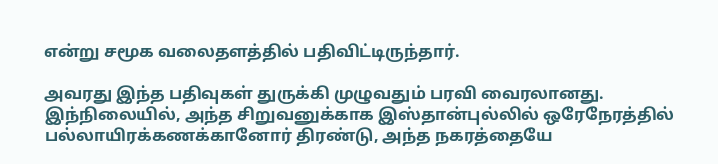என்று சமூக வலைதளத்தில் பதிவிட்டிருந்தார்.

அவரது இந்த பதிவுகள் துருக்கி முழுவதும் பரவி வைரலானது. இந்நிலையில், அந்த சிறுவனுக்காக இஸ்தான்புல்லில் ஒரேநேரத்தில் பல்லாயிரக்கணக்கானோர் திரண்டு, அந்த நகரத்தையே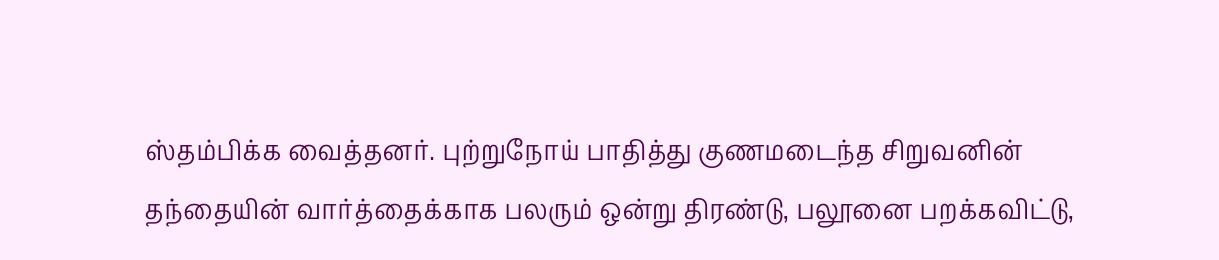ஸ்தம்பிக்க வைத்தனர். புற்றுநோய் பாதித்து குணமடைந்த சிறுவனின் தந்தையின் வார்த்தைக்காக பலரும் ஒன்று திரண்டு, பலூனை பறக்கவிட்டு,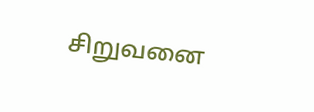சிறுவனை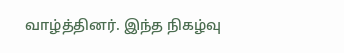வாழ்த்தினர். இந்த நிகழ்வு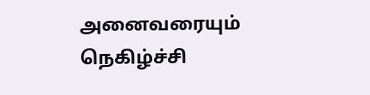அனைவரையும் நெகிழ்ச்சி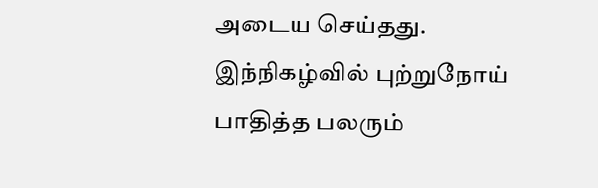அடைய செய்தது. இந்நிகழ்வில் புற்றுநோய் பாதித்த பலரும்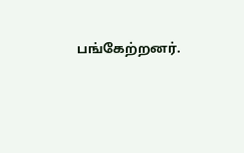பங்கேற்றனர்.